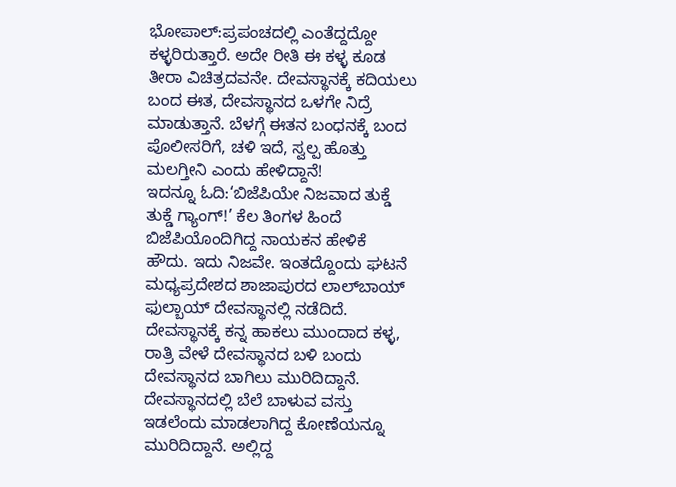ಭೋಪಾಲ್:ಪ್ರಪಂಚದಲ್ಲಿ ಎಂತೆದ್ದದ್ದೋ ಕಳ್ಳರಿರುತ್ತಾರೆ. ಅದೇ ರೀತಿ ಈ ಕಳ್ಳ ಕೂಡ ತೀರಾ ವಿಚಿತ್ರದವನೇ. ದೇವಸ್ಥಾನಕ್ಕೆ ಕದಿಯಲು ಬಂದ ಈತ, ದೇವಸ್ಥಾನದ ಒಳಗೇ ನಿದ್ರೆ ಮಾಡುತ್ತಾನೆ. ಬೆಳಗ್ಗೆ ಈತನ ಬಂಧನಕ್ಕೆ ಬಂದ ಪೊಲೀಸರಿಗೆ, ಚಳಿ ಇದೆ, ಸ್ವಲ್ಪ ಹೊತ್ತು ಮಲಗ್ತೀನಿ ಎಂದು ಹೇಳಿದ್ದಾನೆ!
ಇದನ್ನೂ ಓದಿ:‘ಬಿಜೆಪಿಯೇ ನಿಜವಾದ ತುಕ್ಡೆ ತುಕ್ಡೆ ಗ್ಯಾಂಗ್!’ ಕೆಲ ತಿಂಗಳ ಹಿಂದೆ ಬಿಜೆಪಿಯೊಂದಿಗಿದ್ದ ನಾಯಕನ ಹೇಳಿಕೆ
ಹೌದು. ಇದು ನಿಜವೇ. ಇಂತದ್ದೊಂದು ಘಟನೆ ಮಧ್ಯಪ್ರದೇಶದ ಶಾಜಾಪುರದ ಲಾಲ್‌ಬಾಯ್ ಫುಲ್ಬಾಯ್ ದೇವಸ್ಥಾನಲ್ಲಿ ನಡೆದಿದೆ. ದೇವಸ್ಥಾನಕ್ಕೆ ಕನ್ನ ಹಾಕಲು ಮುಂದಾದ ಕಳ್ಳ, ರಾತ್ರಿ ವೇಳೆ ದೇವಸ್ಥಾನದ ಬಳಿ ಬಂದು ದೇವಸ್ಥಾನದ ಬಾಗಿಲು ಮುರಿದಿದ್ದಾನೆ. ದೇವಸ್ಥಾನದಲ್ಲಿ ಬೆಲೆ ಬಾಳುವ ವಸ್ತು ಇಡಲೆಂದು ಮಾಡಲಾಗಿದ್ದ ಕೋಣೆಯನ್ನೂ ಮುರಿದಿದ್ದಾನೆ. ಅಲ್ಲಿದ್ದ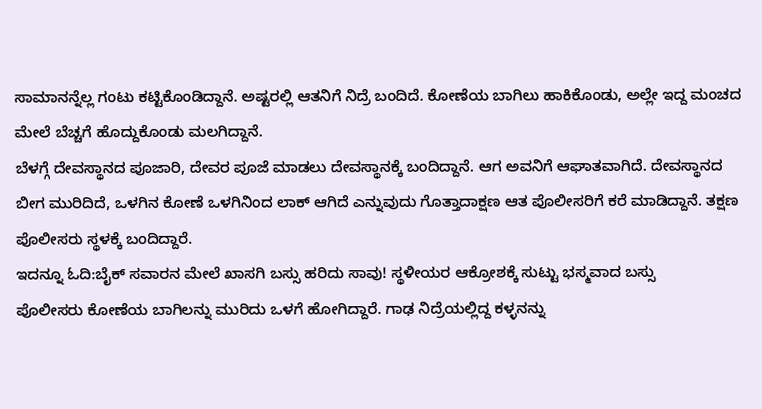ಸಾಮಾನನ್ನೆಲ್ಲ ಗಂಟು ಕಟ್ಟಿಕೊಂಡಿದ್ದಾನೆ. ಅಷ್ಟರಲ್ಲಿ ಆತನಿಗೆ ನಿದ್ರೆ ಬಂದಿದೆ. ಕೋಣೆಯ ಬಾಗಿಲು ಹಾಕಿಕೊಂಡು, ಅಲ್ಲೇ ಇದ್ದ ಮಂಚದ ಮೇಲೆ ಬೆಚ್ಚಗೆ ಹೊದ್ದುಕೊಂಡು ಮಲಗಿದ್ದಾನೆ.
ಬೆಳಗ್ಗೆ ದೇವಸ್ಥಾನದ ಪೂಜಾರಿ, ದೇವರ ಪೂಜೆ ಮಾಡಲು ದೇವಸ್ಥಾನಕ್ಕೆ ಬಂದಿದ್ದಾನೆ. ಆಗ ಅವನಿಗೆ ಆಘಾತವಾಗಿದೆ. ದೇವಸ್ಥಾನದ ಬೀಗ ಮುರಿದಿದೆ, ಒಳಗಿನ ಕೋಣೆ ಒಳಗಿನಿಂದ ಲಾಕ್ ಆಗಿದೆ ಎನ್ನುವುದು ಗೊತ್ತಾದಾಕ್ಷಣ ಆತ ಪೊಲೀಸರಿಗೆ ಕರೆ ಮಾಡಿದ್ದಾನೆ. ತಕ್ಷಣ ಪೊಲೀಸರು ಸ್ಥಳಕ್ಕೆ ಬಂದಿದ್ದಾರೆ.
ಇದನ್ನೂ ಓದಿ:ಬೈಕ್ ಸವಾರನ ಮೇಲೆ ಖಾಸಗಿ ಬಸ್ಸು ಹರಿದು ಸಾವು! ಸ್ಥಳೀಯರ ಆಕ್ರೋಶಕ್ಕೆ ಸುಟ್ಟು ಭಸ್ಮವಾದ ಬಸ್ಸು
ಪೊಲೀಸರು ಕೋಣೆಯ ಬಾಗಿಲನ್ನು ಮುರಿದು ಒಳಗೆ ಹೋಗಿದ್ದಾರೆ. ಗಾಢ ನಿದ್ರೆಯಲ್ಲಿದ್ದ ಕಳ್ಳನನ್ನು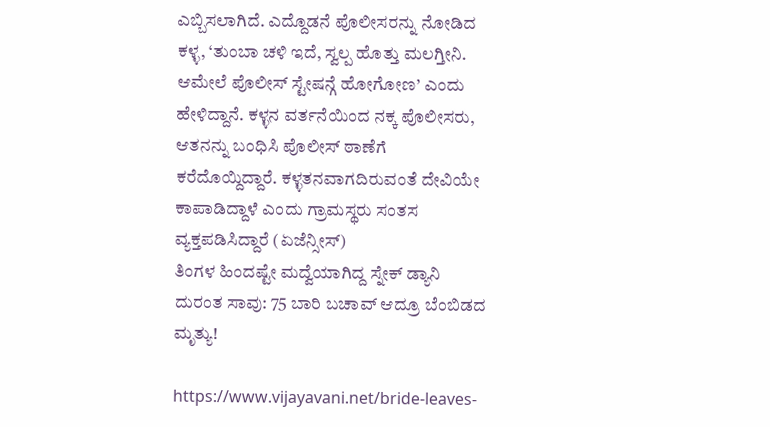ಎಬ್ಬಿಸಲಾಗಿದೆ. ಎದ್ದೊಡನೆ ಪೊಲೀಸರನ್ನು ನೋಡಿದ ಕಳ್ಳ, ‘ತುಂಬಾ ಚಳಿ ಇದೆ, ಸ್ವಲ್ಪ ಹೊತ್ತು ಮಲಗ್ತೀನಿ. ಆಮೇಲೆ ಪೊಲೀಸ್ ಸ್ಟೇಷನ್ಗೆ ಹೋಗೋಣ’ ಎಂದು ಹೇಳಿದ್ದಾನೆ. ಕಳ್ಳನ ವರ್ತನೆಯಿಂದ ನಕ್ಕ ಪೊಲೀಸರು, ಆತನನ್ನು ಬಂಧಿಸಿ ಪೊಲೀಸ್ ಠಾಣೆಗೆ ಕರೆದೊಯ್ದಿದ್ದಾರೆ. ಕಳ್ಳತನವಾಗದಿರುವಂತೆ ದೇವಿಯೇ ಕಾಪಾಡಿದ್ದಾಳೆ ಎಂದು ಗ್ರಾಮಸ್ಥರು ಸಂತಸ ವ್ಯಕ್ತಪಡಿಸಿದ್ದಾರೆ (ಏಜೆನ್ಸೀಸ್)
ತಿಂಗಳ ಹಿಂದಷ್ಟೇ ಮದ್ವೆಯಾಗಿದ್ದ ಸ್ನೇಕ್ ಡ್ಯಾನಿ ದುರಂತ ಸಾವು: 75 ಬಾರಿ ಬಚಾವ್ ಆದ್ರೂ ಬೆಂಬಿಡದ ಮೃತ್ಯು!

https://www.vijayavani.net/bride-leaves-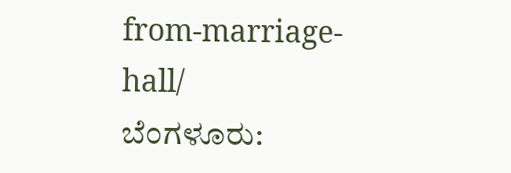from-marriage-hall/
ಬೆಂಗಳೂರು: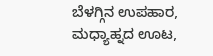ಬೆಳಗ್ಗಿನ ಉಪಹಾರ, ಮಧ್ಯಾಹ್ನದ ಊಟ,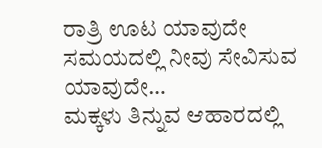ರಾತ್ರಿ ಊಟ ಯಾವುದೇ ಸಮಯದಲ್ಲಿ ನೀವು ಸೇವಿಸುವ ಯಾವುದೇ…
ಮಕ್ಕಳು ತಿನ್ನುವ ಆಹಾರದಲ್ಲಿ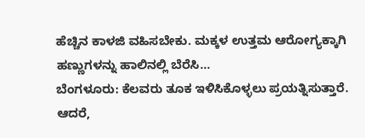ಹೆಚ್ಚಿನ ಕಾಳಜಿ ವಹಿಸಬೇಕು. ಮಕ್ಕಳ ಉತ್ತಮ ಆರೋಗ್ಯಕ್ಕಾಗಿ ಹಣ್ಣುಗಳನ್ನು ಹಾಲಿನಲ್ಲಿ ಬೆರೆಸಿ…
ಬೆಂಗಳೂರು: ಕೆಲವರು ತೂಕ ಇಳಿಸಿಕೊಳ್ಳಲು ಪ್ರಯತ್ನಿಸುತ್ತಾರೆ. ಆದರೆ,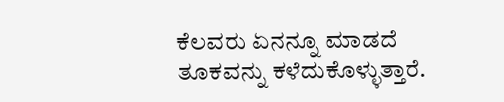ಕೆಲವರು ಏನನ್ನೂ ಮಾಡದೆ ತೂಕವನ್ನು ಕಳೆದುಕೊಳ್ಳುತ್ತಾರೆ.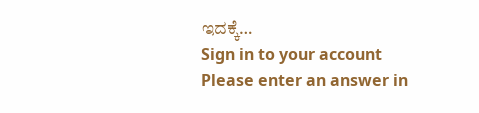ಇದಕ್ಕೆ…
Sign in to your account
Please enter an answer in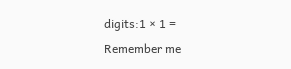digits:1 × 1 =
Remember me